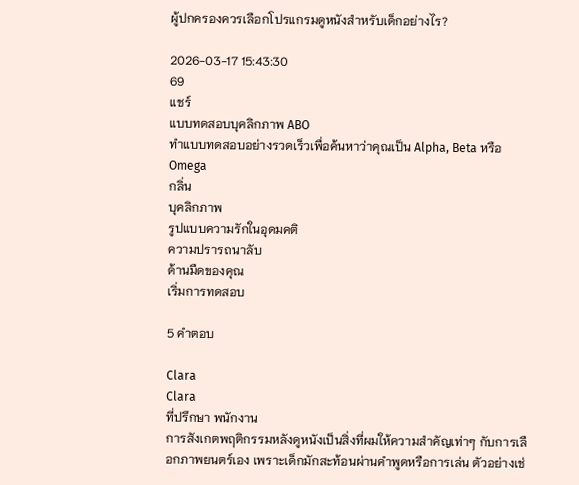ผู้ปกครองควรเลือกโปรแกรมดูหนังสำหรับเด็กอย่างไร?

2026-03-17 15:43:30
69
แชร์
แบบทดสอบบุคลิกภาพ ABO
ทำแบบทดสอบอย่างรวดเร็วเพื่อค้นหาว่าคุณเป็น Alpha, Beta หรือ Omega
กลิ่น
บุคลิกภาพ
รูปแบบความรักในอุดมคติ
ความปรารถนาลับ
ด้านมืดของคุณ
เริ่มการทดสอบ

5 คำตอบ

Clara
Clara
ที่ปรึกษา พนักงาน
การสังเกตพฤติกรรมหลังดูหนังเป็นสิ่งที่ผมให้ความสำคัญเท่าๆ กับการเลือกภาพยนตร์เอง เพราะเด็กมักสะท้อนผ่านคำพูดหรือการเล่น ตัวอย่างเช่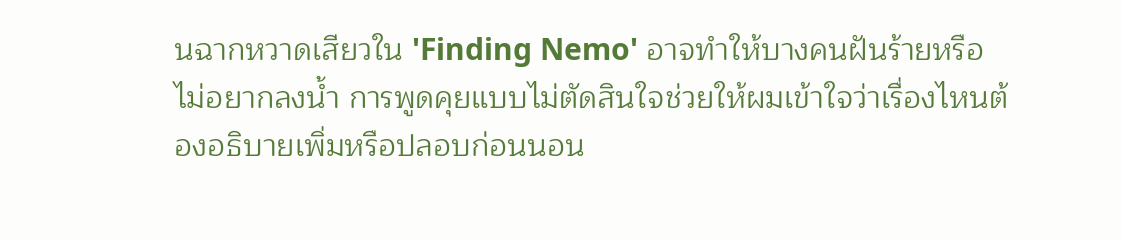นฉากหวาดเสียวใน 'Finding Nemo' อาจทำให้บางคนฝันร้ายหรือไม่อยากลงน้ำ การพูดคุยแบบไม่ตัดสินใจช่วยให้ผมเข้าใจว่าเรื่องไหนต้องอธิบายเพิ่มหรือปลอบก่อนนอน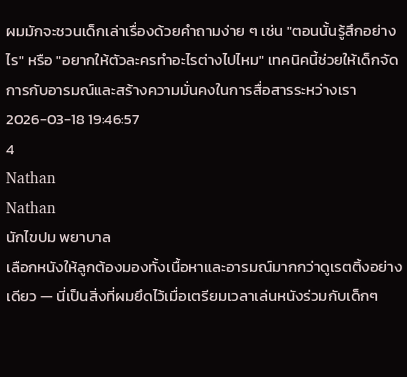ผมมักจะชวนเด็กเล่าเรื่องด้วยคำถามง่าย ๆ เช่น "ตอนนั้นรู้สึกอย่างไร" หรือ "อยากให้ตัวละครทำอะไรต่างไปไหม" เทคนิคนี้ช่วยให้เด็กจัดการกับอารมณ์และสร้างความมั่นคงในการสื่อสารระหว่างเรา
2026-03-18 19:46:57
4
Nathan
Nathan
นักไขปม พยาบาล
เลือกหนังให้ลูกต้องมองทั้งเนื้อหาและอารมณ์มากกว่าดูเรตติ้งอย่างเดียว — นี่เป็นสิ่งที่ผมยึดไว้เมื่อเตรียมเวลาเล่นหนังร่วมกับเด็กๆ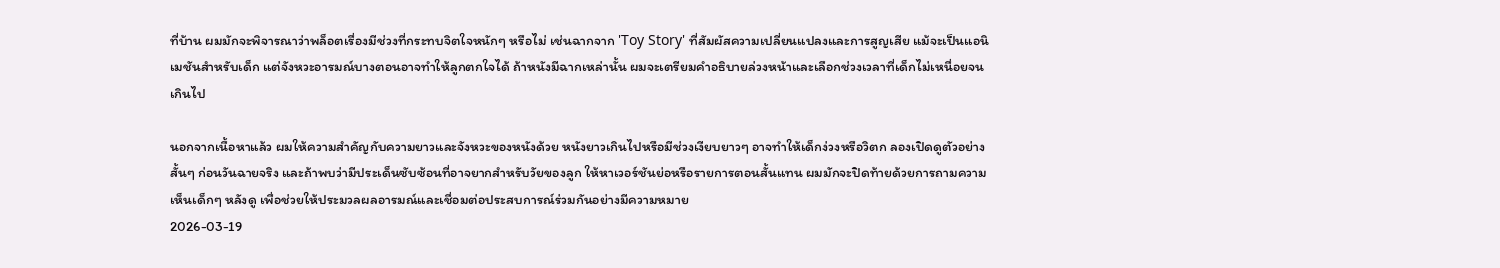ที่บ้าน ผมมักจะพิจารณาว่าพล็อตเรื่องมีช่วงที่กระทบจิตใจหนักๆ หรือไม่ เช่นฉากจาก 'Toy Story' ที่สัมผัสความเปลี่ยนแปลงและการสูญเสีย แม้จะเป็นแอนิเมชันสำหรับเด็ก แต่จังหวะอารมณ์บางตอนอาจทำให้ลูกตกใจได้ ถ้าหนังมีฉากเหล่านั้น ผมจะเตรียมคำอธิบายล่วงหน้าและเลือกช่วงเวลาที่เด็กไม่เหนื่อยจนเกินไป

นอกจากเนื้อหาแล้ว ผมให้ความสำคัญกับความยาวและจังหวะของหนังด้วย หนังยาวเกินไปหรือมีช่วงเงียบยาวๆ อาจทำให้เด็กง่วงหรือวิตก ลองเปิดดูตัวอย่างสั้นๆ ก่อนวันฉายจริง และถ้าพบว่ามีประเด็นซับซ้อนที่อาจยากสำหรับวัยของลูก ให้หาเวอร์ชันย่อหรือรายการตอนสั้นแทน ผมมักจะปิดท้ายด้วยการถามความเห็นเด็กๆ หลังดู เพื่อช่วยให้ประมวลผลอารมณ์และเชื่อมต่อประสบการณ์ร่วมกันอย่างมีความหมาย
2026-03-19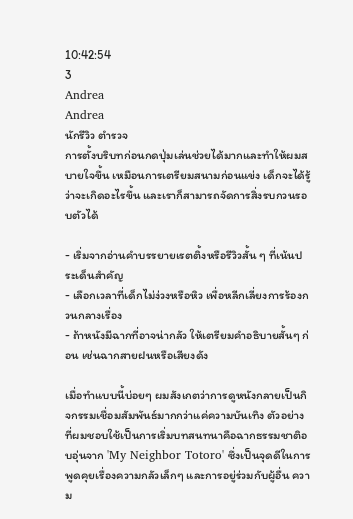10:42:54
3
Andrea
Andrea
นักรีวิว ตำรวจ
การตั้งบริบทก่อนกดปุ่มเล่นช่วยได้มากและทำให้ผมสบายใจขึ้น เหมือนการเตรียมสนามก่อนแข่ง เด็กจะได้รู้ว่าจะเกิดอะไรขึ้น และเราก็สามารถจัดการสิ่งรบกวนรอบตัวได้

- เริ่มจากอ่านคำบรรยายเรตติ้งหรือรีวิวสั้น ๆ ที่เน้นประเด็นสำคัญ
- เลือกเวลาที่เด็กไม่ง่วงหรือหิว เพื่อหลีกเลี่ยงการร้องกวนกลางเรื่อง
- ถ้าหนังมีฉากที่อาจน่ากลัว ให้เตรียมคำอธิบายสั้นๆ ก่อน เช่นฉากสายฝนหรือเสียงดัง

เมื่อทำแบบนี้บ่อยๆ ผมสังเกตว่าการดูหนังกลายเป็นกิจกรรมเชื่อมสัมพันธ์มากกว่าแค่ความบันเทิง ตัวอย่างที่ผมชอบใช้เป็นการเริ่มบทสนทนาคือฉากธรรมชาติอบอุ่นจาก 'My Neighbor Totoro' ซึ่งเป็นจุดดีในการพูดคุยเรื่องความกลัวเล็กๆ และการอยู่ร่วมกับผู้อื่น ความ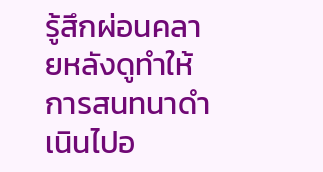รู้สึกผ่อนคลายหลังดูทำให้การสนทนาดำเนินไปอ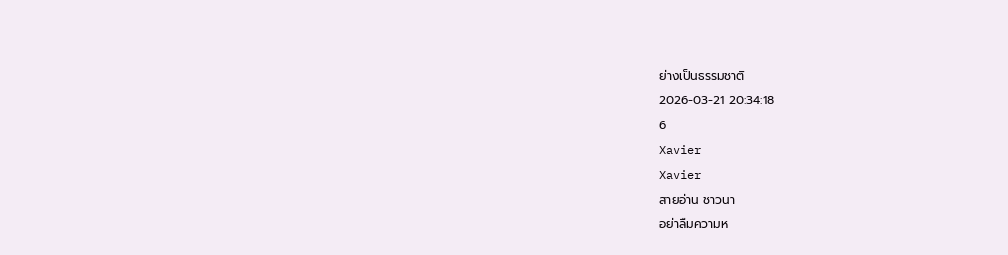ย่างเป็นธรรมชาติ
2026-03-21 20:34:18
6
Xavier
Xavier
สายอ่าน ชาวนา
อย่าลืมความห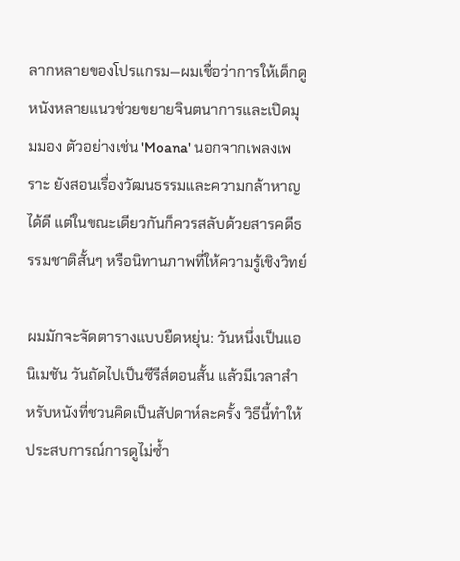ลากหลายของโปรแกรม—ผมเชื่อว่าการให้เด็กดูหนังหลายแนวช่วยขยายจินตนาการและเปิดมุมมอง ตัวอย่างเช่น 'Moana' นอกจากเพลงเพราะ ยังสอนเรื่องวัฒนธรรมและความกล้าหาญได้ดี แต่ในขณะเดียวกันก็ควรสลับด้วยสารคดีธรรมชาติสั้นๆ หรือนิทานภาพที่ให้ความรู้เชิงวิทย์

ผมมักจะจัดตารางแบบยืดหยุ่น: วันหนึ่งเป็นแอนิเมชัน วันถัดไปเป็นซีรีส์ตอนสั้น แล้วมีเวลาสำหรับหนังที่ชวนคิดเป็นสัปดาห์ละครั้ง วิธีนี้ทำให้ประสบการณ์การดูไม่ซ้ำ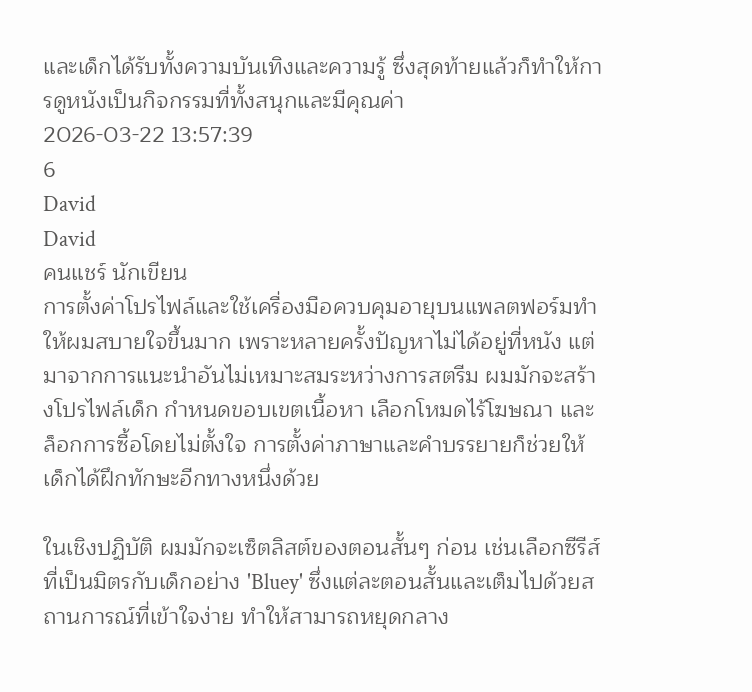และเด็กได้รับทั้งความบันเทิงและความรู้ ซึ่งสุดท้ายแล้วก็ทำให้การดูหนังเป็นกิจกรรมที่ทั้งสนุกและมีคุณค่า
2026-03-22 13:57:39
6
David
David
คนแชร์ นักเขียน
การตั้งค่าโปรไฟล์และใช้เครื่องมือควบคุมอายุบนแพลตฟอร์มทำให้ผมสบายใจขึ้นมาก เพราะหลายครั้งปัญหาไม่ได้อยู่ที่หนัง แต่มาจากการแนะนำอันไม่เหมาะสมระหว่างการสตรีม ผมมักจะสร้างโปรไฟล์เด็ก กำหนดขอบเขตเนื้อหา เลือกโหมดไร้โฆษณา และล็อกการซื้อโดยไม่ตั้งใจ การตั้งค่าภาษาและคำบรรยายก็ช่วยให้เด็กได้ฝึกทักษะอีกทางหนึ่งด้วย

ในเชิงปฏิบัติ ผมมักจะเซ็ตลิสต์ของตอนสั้นๆ ก่อน เช่นเลือกซีรีส์ที่เป็นมิตรกับเด็กอย่าง 'Bluey' ซึ่งแต่ละตอนสั้นและเต็มไปด้วยสถานการณ์ที่เข้าใจง่าย ทำให้สามารถหยุดกลาง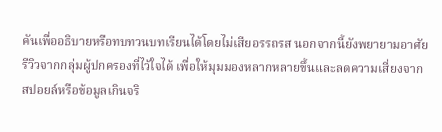คันเพื่ออธิบายหรือทบทวนบทเรียนได้โดยไม่เสียอรรถรส นอกจากนี้ยังพยายามอาศัยรีวิวจากกลุ่มผู้ปกครองที่ไว้ใจได้ เพื่อให้มุมมองหลากหลายขึ้นและลดความเสี่ยงจากสปอยล์หรือข้อมูลเกินจริ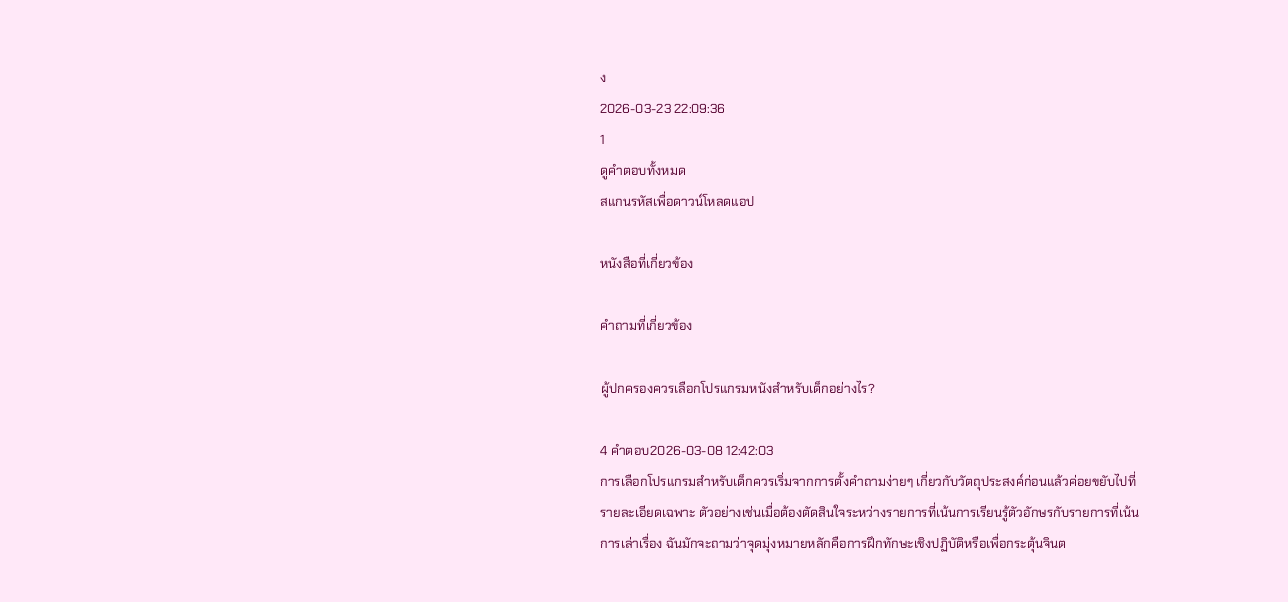ง
2026-03-23 22:09:36
1
ดูคำตอบทั้งหมด
สแกนรหัสเพื่อดาวน์โหลดแอป

หนังสือที่เกี่ยวข้อง

คำถามที่เกี่ยวข้อง

ผู้ปกครองควรเลือกโปรแกรมหนังสำหรับเด็กอย่างไร?

4 คำตอบ2026-03-08 12:42:03
การเลือกโปรแกรมสำหรับเด็กควรเริ่มจากการตั้งคำถามง่ายๆ เกี่ยวกับวัตถุประสงค์ก่อนแล้วค่อยขยับไปที่รายละเอียดเฉพาะ ตัวอย่างเช่นเมื่อต้องตัดสินใจระหว่างรายการที่เน้นการเรียนรู้ตัวอักษรกับรายการที่เน้นการเล่าเรื่อง ฉันมักจะถามว่าจุดมุ่งหมายหลักคือการฝึกทักษะเชิงปฏิบัติหรือเพื่อกระตุ้นจินต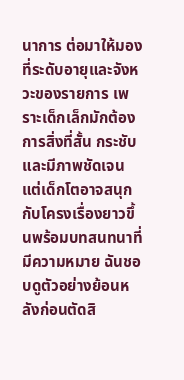นาการ ต่อมาให้มองที่ระดับอายุและจังหวะของรายการ เพราะเด็กเล็กมักต้องการสิ่งที่สั้น กระชับ และมีภาพชัดเจน แต่เด็กโตอาจสนุกกับโครงเรื่องยาวขึ้นพร้อมบทสนทนาที่มีความหมาย ฉันชอบดูตัวอย่างย้อนหลังก่อนตัดสิ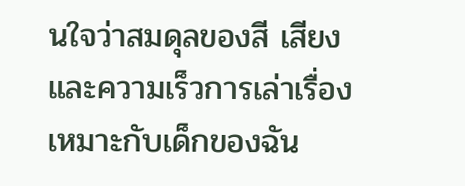นใจว่าสมดุลของสี เสียง และความเร็วการเล่าเรื่องเหมาะกับเด็กของฉัน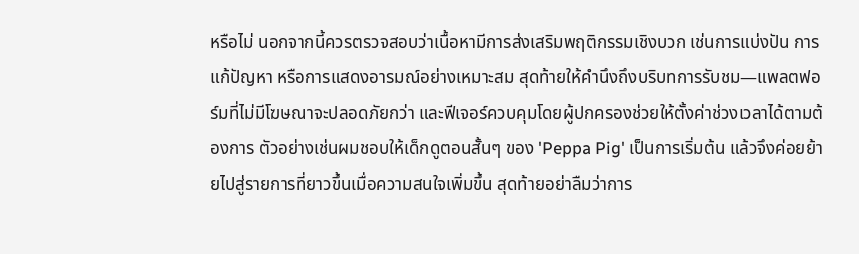หรือไม่ นอกจากนี้ควรตรวจสอบว่าเนื้อหามีการส่งเสริมพฤติกรรมเชิงบวก เช่นการแบ่งปัน การแก้ปัญหา หรือการแสดงอารมณ์อย่างเหมาะสม สุดท้ายให้คำนึงถึงบริบทการรับชม—แพลตฟอร์มที่ไม่มีโฆษณาจะปลอดภัยกว่า และฟีเจอร์ควบคุมโดยผู้ปกครองช่วยให้ตั้งค่าช่วงเวลาได้ตามต้องการ ตัวอย่างเช่นผมชอบให้เด็กดูตอนสั้นๆ ของ 'Peppa Pig' เป็นการเริ่มต้น แล้วจึงค่อยย้ายไปสู่รายการที่ยาวขึ้นเมื่อความสนใจเพิ่มขึ้น สุดท้ายอย่าลืมว่าการ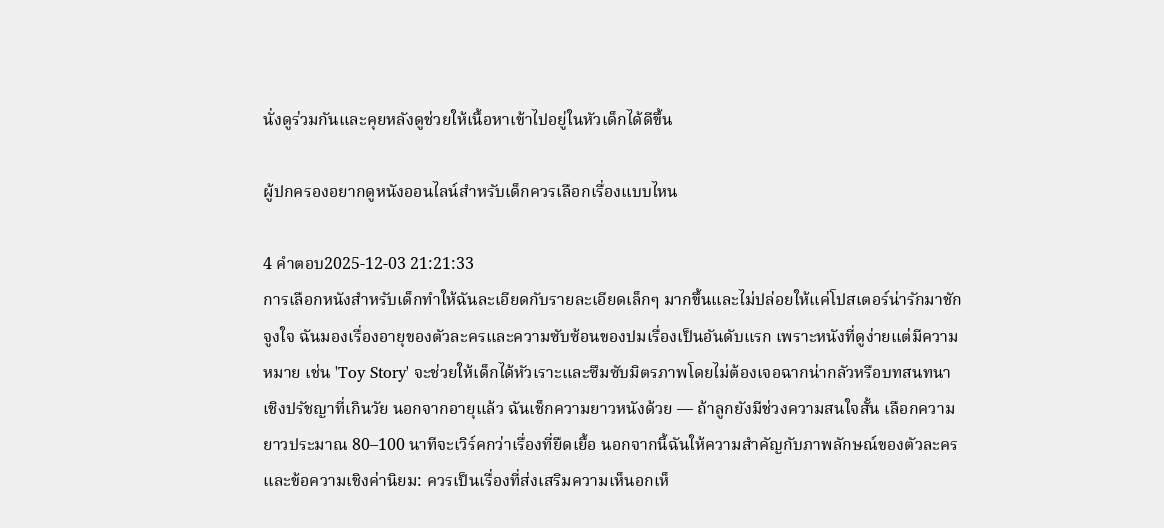นั่งดูร่วมกันและคุยหลังดูช่วยให้เนื้อหาเข้าไปอยู่ในหัวเด็กได้ดีขึ้น

ผู้ปกครองอยากดูหนังออนไลน์สำหรับเด็กควรเลือกเรื่องแบบไหน

4 คำตอบ2025-12-03 21:21:33
การเลือกหนังสำหรับเด็กทำให้ฉันละเอียดกับรายละเอียดเล็กๆ มากขึ้นและไม่ปล่อยให้แค่โปสเตอร์น่ารักมาชักจูงใจ ฉันมองเรื่องอายุของตัวละครและความซับซ้อนของปมเรื่องเป็นอันดับแรก เพราะหนังที่ดูง่ายแต่มีความหมาย เช่น 'Toy Story' จะช่วยให้เด็กได้หัวเราะและซึมซับมิตรภาพโดยไม่ต้องเจอฉากน่ากลัวหรือบทสนทนาเชิงปรัชญาที่เกินวัย นอกจากอายุแล้ว ฉันเช็กความยาวหนังด้วย — ถ้าลูกยังมีช่วงความสนใจสั้น เลือกความยาวประมาณ 80–100 นาทีจะเวิร์คกว่าเรื่องที่ยืดเยื้อ นอกจากนี้ฉันให้ความสำคัญกับภาพลักษณ์ของตัวละครและข้อความเชิงค่านิยม: ควรเป็นเรื่องที่ส่งเสริมความเห็นอกเห็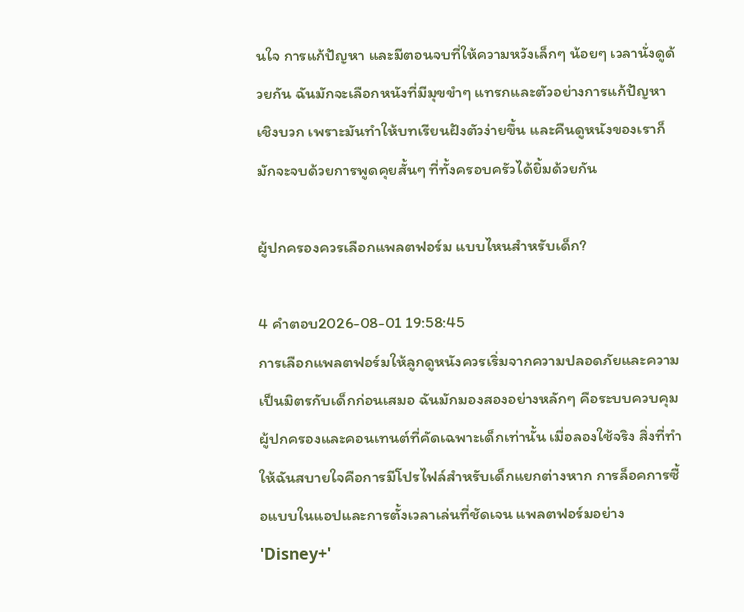นใจ การแก้ปัญหา และมีตอนจบที่ให้ความหวังเล็กๆ น้อยๆ เวลานั่งดูด้วยกัน ฉันมักจะเลือกหนังที่มีมุขขำๆ แทรกและตัวอย่างการแก้ปัญหาเชิงบวก เพราะมันทำให้บทเรียนฝังตัวง่ายขึ้น และคืนดูหนังของเราก็มักจะจบด้วยการพูดคุยสั้นๆ ที่ทั้งครอบครัวได้ยิ้มด้วยกัน

ผู้ปกครองควรเลือกแพลตฟอร์ม แบบไหนสำหรับเด็ก?

4 คำตอบ2026-08-01 19:58:45
การเลือกแพลตฟอร์มให้ลูกดูหนังควรเริ่มจากความปลอดภัยและความเป็นมิตรกับเด็กก่อนเสมอ ฉันมักมองสองอย่างหลักๆ คือระบบควบคุมผู้ปกครองและคอนเทนต์ที่คัดเฉพาะเด็กเท่านั้น เมื่อลองใช้จริง สิ่งที่ทำให้ฉันสบายใจคือการมีโปรไฟล์สำหรับเด็กแยกต่างหาก การล็อคการซื้อแบบในแอปและการตั้งเวลาเล่นที่ชัดเจน แพลตฟอร์มอย่าง 'Disney+'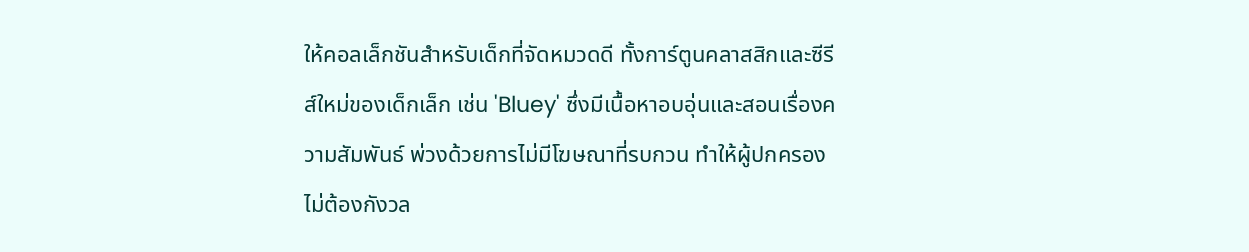ให้คอลเล็กชันสำหรับเด็กที่จัดหมวดดี ทั้งการ์ตูนคลาสสิกและซีรีส์ใหม่ของเด็กเล็ก เช่น 'Bluey' ซึ่งมีเนื้อหาอบอุ่นและสอนเรื่องความสัมพันธ์ พ่วงด้วยการไม่มีโฆษณาที่รบกวน ทำให้ผู้ปกครองไม่ต้องกังวล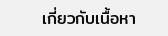เกี่ยวกับเนื้อหา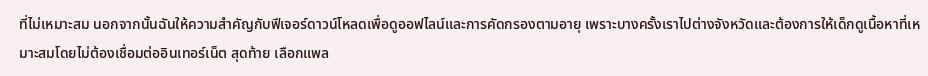ที่ไม่เหมาะสม นอกจากนั้นฉันให้ความสำคัญกับฟีเจอร์ดาวน์โหลดเพื่อดูออฟไลน์และการคัดกรองตามอายุ เพราะบางครั้งเราไปต่างจังหวัดและต้องการให้เด็กดูเนื้อหาที่เหมาะสมโดยไม่ต้องเชื่อมต่ออินเทอร์เน็ต สุดท้าย เลือกแพล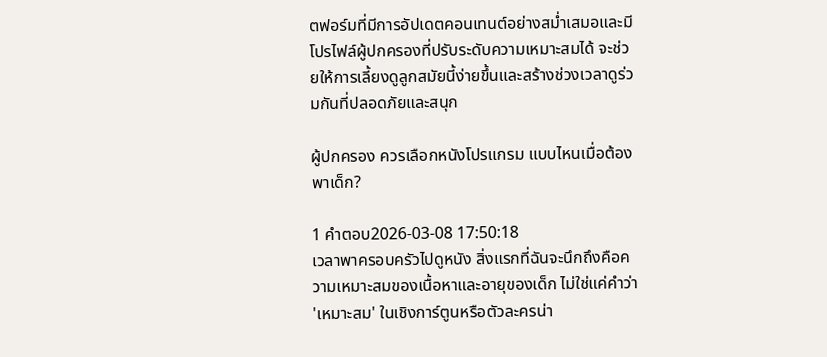ตฟอร์มที่มีการอัปเดตคอนเทนต์อย่างสม่ำเสมอและมีโปรไฟล์ผู้ปกครองที่ปรับระดับความเหมาะสมได้ จะช่วยให้การเลี้ยงดูลูกสมัยนี้ง่ายขึ้นและสร้างช่วงเวลาดูร่วมกันที่ปลอดภัยและสนุก

ผู้ปกครอง ควรเลือกหนังโปรแกรม แบบไหนเมื่อต้องพาเด็ก?

1 คำตอบ2026-03-08 17:50:18
เวลาพาครอบครัวไปดูหนัง สิ่งแรกที่ฉันจะนึกถึงคือความเหมาะสมของเนื้อหาและอายุของเด็ก ไม่ใช่แค่คำว่า 'เหมาะสม' ในเชิงการ์ตูนหรือตัวละครน่า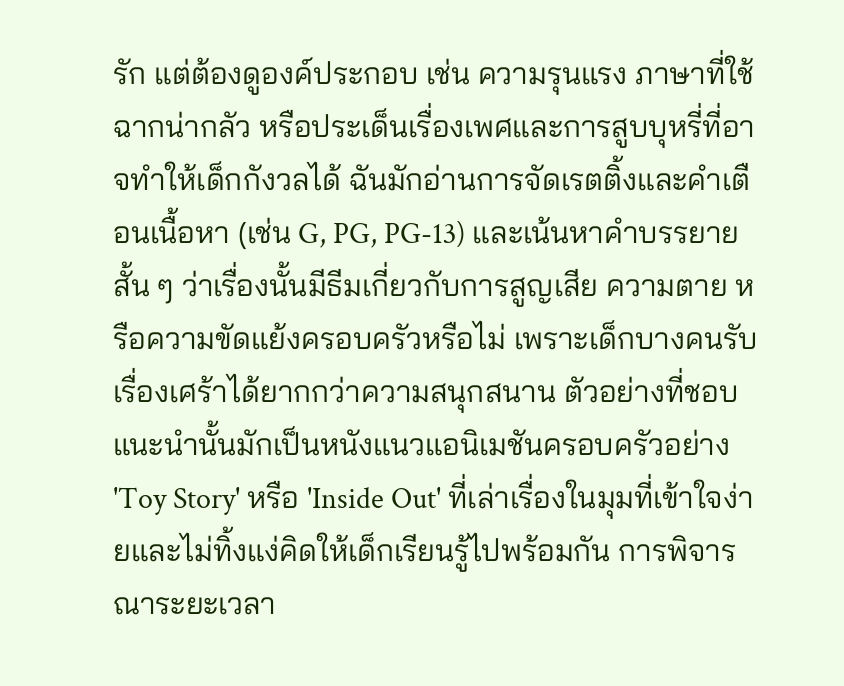รัก แต่ต้องดูองค์ประกอบ เช่น ความรุนแรง ภาษาที่ใช้ ฉากน่ากลัว หรือประเด็นเรื่องเพศและการสูบบุหรี่ที่อาจทำให้เด็กกังวลได้ ฉันมักอ่านการจัดเรตติ้งและคำเตือนเนื้อหา (เช่น G, PG, PG-13) และเน้นหาคำบรรยายสั้น ๆ ว่าเรื่องนั้นมีธีมเกี่ยวกับการสูญเสีย ความตาย หรือความขัดแย้งครอบครัวหรือไม่ เพราะเด็กบางคนรับเรื่องเศร้าได้ยากกว่าความสนุกสนาน ตัวอย่างที่ชอบแนะนำนั้นมักเป็นหนังแนวแอนิเมชันครอบครัวอย่าง 'Toy Story' หรือ 'Inside Out' ที่เล่าเรื่องในมุมที่เข้าใจง่ายและไม่ทิ้งแง่คิดให้เด็กเรียนรู้ไปพร้อมกัน การพิจารณาระยะเวลา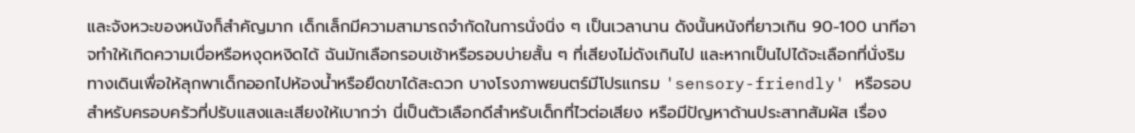และจังหวะของหนังก็สำคัญมาก เด็กเล็กมีความสามารถจำกัดในการนั่งนิ่ง ๆ เป็นเวลานาน ดังนั้นหนังที่ยาวเกิน 90-100 นาทีอาจทำให้เกิดความเบื่อหรือหงุดหงิดได้ ฉันมักเลือกรอบเช้าหรือรอบบ่ายสั้น ๆ ที่เสียงไม่ดังเกินไป และหากเป็นไปได้จะเลือกที่นั่งริมทางเดินเพื่อให้ลุกพาเด็กออกไปห้องน้ำหรือยืดขาได้สะดวก บางโรงภาพยนตร์มีโปรแกรม 'sensory-friendly' หรือรอบสำหรับครอบครัวที่ปรับแสงและเสียงให้เบากว่า นี่เป็นตัวเลือกดีสำหรับเด็กที่ไวต่อเสียง หรือมีปัญหาด้านประสาทสัมผัส เรื่อง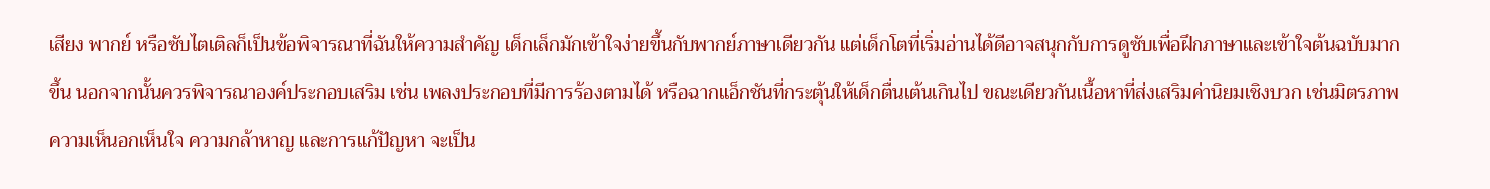เสียง พากย์ หรือซับไตเติลก็เป็นข้อพิจารณาที่ฉันให้ความสำคัญ เด็กเล็กมักเข้าใจง่ายขึ้นกับพากย์ภาษาเดียวกัน แต่เด็กโตที่เริ่มอ่านได้ดีอาจสนุกกับการดูซับเพื่อฝึกภาษาและเข้าใจต้นฉบับมากขึ้น นอกจากนั้นควรพิจารณาองค์ประกอบเสริม เช่น เพลงประกอบที่มีการร้องตามได้ หรือฉากแอ็กชันที่กระตุ้นให้เด็กตื่นเต้นเกินไป ขณะเดียวกันเนื้อหาที่ส่งเสริมค่านิยมเชิงบวก เช่นมิตรภาพ ความเห็นอกเห็นใจ ความกล้าหาญ และการแก้ปัญหา จะเป็น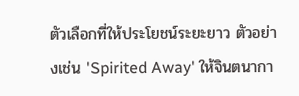ตัวเลือกที่ให้ประโยชน์ระยะยาว ตัวอย่างเช่น 'Spirited Away' ให้จินตนากา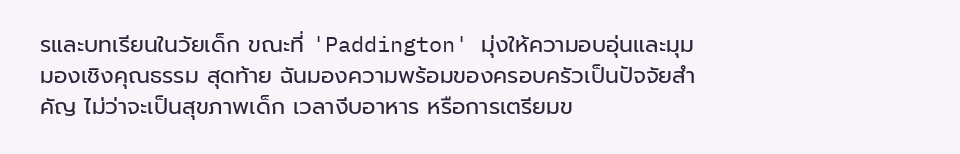รและบทเรียนในวัยเด็ก ขณะที่ 'Paddington' มุ่งให้ความอบอุ่นและมุมมองเชิงคุณธรรม สุดท้าย ฉันมองความพร้อมของครอบครัวเป็นปัจจัยสำคัญ ไม่ว่าจะเป็นสุขภาพเด็ก เวลางีบอาหาร หรือการเตรียมข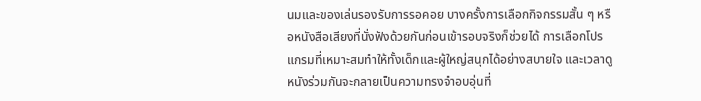นมและของเล่นรองรับการรอคอย บางครั้งการเลือกกิจกรรมสั้น ๆ หรือหนังสือเสียงที่นั่งฟังด้วยกันก่อนเข้ารอบจริงก็ช่วยได้ การเลือกโปรแกรมที่เหมาะสมทำให้ทั้งเด็กและผู้ใหญ่สนุกได้อย่างสบายใจ และเวลาดูหนังร่วมกันจะกลายเป็นความทรงจำอบอุ่นที่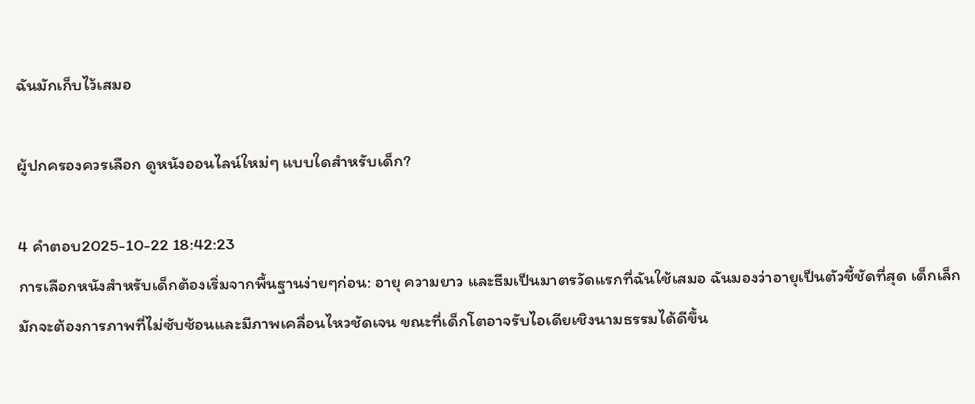ฉันมักเก็บไว้เสมอ

ผู้ปกครองควรเลือก ดูหนังออนไลน์ใหม่ๆ แบบใดสำหรับเด็ก?

4 คำตอบ2025-10-22 18:42:23
การเลือกหนังสำหรับเด็กต้องเริ่มจากพื้นฐานง่ายๆก่อน: อายุ ความยาว และธีมเป็นมาตรวัดแรกที่ฉันใช้เสมอ ฉันมองว่าอายุเป็นตัวชี้ชัดที่สุด เด็กเล็กมักจะต้องการภาพที่ไม่ซับซ้อนและมีภาพเคลื่อนไหวชัดเจน ขณะที่เด็กโตอาจรับไอเดียเชิงนามธรรมได้ดีขึ้น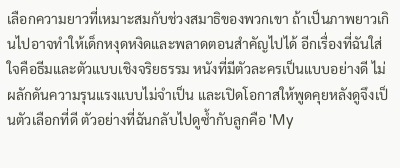เลือกความยาวที่เหมาะสมกับช่วงสมาธิของพวกเขา ถ้าเป็นภาพยาวเกินไปอาจทำให้เด็กหงุดหงิดและพลาดตอนสำคัญไปได้ อีกเรื่องที่ฉันใส่ใจคือธีมและตัวแบบเชิงจริยธรรม หนังที่มีตัวละครเป็นแบบอย่างดี ไม่ผลักดันความรุนแรงแบบไม่จำเป็น และเปิดโอกาสให้พูดคุยหลังดูจึงเป็นตัวเลือกที่ดี ตัวอย่างที่ฉันกลับไปดูซ้ำกับลูกคือ 'My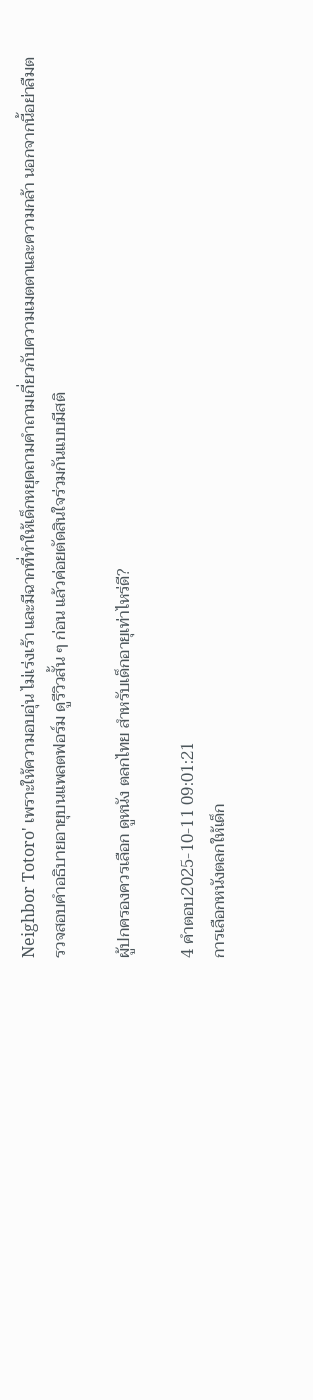Neighbor Totoro' เพราะให้ความอบอุ่น ไม่เร่งเร้า และมีฉากที่ทำให้เด็กหยุดถามคำถามเกี่ยวกับความเมตตาและความกล้า นอกจากนี้อย่าลืมตรวจสอบคำอธิบายอายุบนแพลตฟอร์ม ดูรีวิวสั้น ๆ ก่อน แล้วค่อยตัดสินใจร่วมกันแบบมีสติ

ผู้ปกครองควรเลือก ดูหนัง ตลกไทย สำหรับเด็กอายุเท่าไหร่ดี?

4 คำตอบ2025-10-11 09:01:21
การเลือกหนังตลกให้เด็ก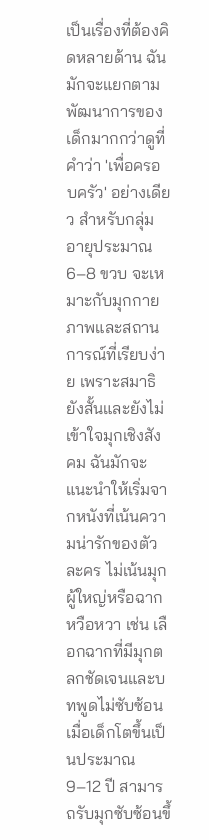เป็นเรื่องที่ต้องคิดหลายด้าน ฉันมักจะแยกตามพัฒนาการของเด็กมากกว่าดูที่คำว่า 'เพื่อครอบครัว' อย่างเดียว สำหรับกลุ่มอายุประมาณ 6–8 ขวบ จะเหมาะกับมุกกายภาพและสถานการณ์ที่เรียบง่าย เพราะสมาธิยังสั้นและยังไม่เข้าใจมุกเชิงสังคม ฉันมักจะแนะนำให้เริ่มจากหนังที่เน้นความน่ารักของตัวละคร ไม่เน้นมุกผู้ใหญ่หรือฉากหวือหวา เช่น เลือกฉากที่มีมุกตลกชัดเจนและบทพูดไม่ซับซ้อน เมื่อเด็กโตขึ้นเป็นประมาณ 9–12 ปี สามารถรับมุกซับซ้อนขึ้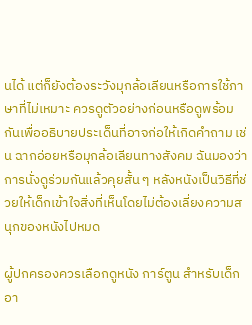นได้ แต่ก็ยังต้องระวังมุกล้อเลียนหรือการใช้ภาษาที่ไม่เหมาะ ควรดูตัวอย่างก่อนหรือดูพร้อมกันเพื่ออธิบายประเด็นที่อาจก่อให้เกิดคำถาม เช่น ฉากอ่อยหรือมุกล้อเลียนทางสังคม ฉันมองว่าการนั่งดูร่วมกันแล้วคุยสั้น ๆ หลังหนังเป็นวิธีที่ช่วยให้เด็กเข้าใจสิ่งที่เห็นโดยไม่ต้องเลี่ยงความสนุกของหนังไปหมด

ผู้ปกครองควรเลือกดูหนัง การ์ตูน สำหรับเด็กอา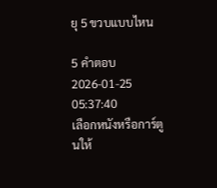ยุ 5 ขวบแบบไหน

5 คำตอบ2026-01-25 05:37:40
เลือกหนังหรือการ์ตูนให้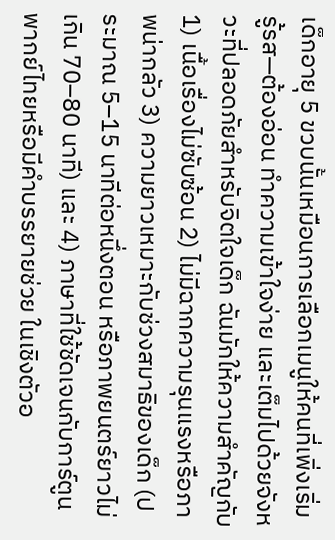เด็กอายุ 5 ขวบนั้นเหมือนการเลือกเมนูให้คนที่เพิ่งเริ่มรู้รส—ต้องอ่อน ทำความเข้าใจง่าย และเต็มไปด้วยจังหวะที่ปลอดภัยสำหรับจิตใจเด็ก ฉันมักให้ความสำคัญกับ 1) เนื้อเรื่องไม่ซับซ้อน 2) ไม่มีฉากความรุนแรงหรือภาพน่ากลัว 3) ความยาวเหมาะกับช่วงสมาธิของเด็ก (ประมาณ 5–15 นาทีต่อหนึ่งตอน หรือภาพยนตร์ยาวไม่เกิน 70–80 นาที) และ 4) ภาษาที่ใช้ชัดเจนกับการ์ตูนพากย์ไทยหรือมีคำบรรยายช่วย ในเชิงตัวอ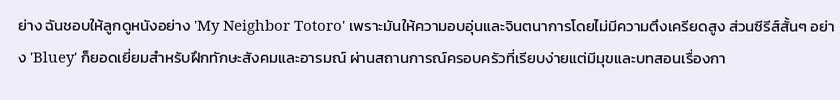ย่าง ฉันชอบให้ลูกดูหนังอย่าง 'My Neighbor Totoro' เพราะมันให้ความอบอุ่นและจินตนาการโดยไม่มีความตึงเครียดสูง ส่วนซีรีส์สั้นๆ อย่าง 'Bluey' ก็ยอดเยี่ยมสำหรับฝึกทักษะสังคมและอารมณ์ ผ่านสถานการณ์ครอบครัวที่เรียบง่ายแต่มีมุขและบทสอนเรื่องกา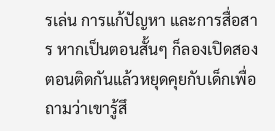รเล่น การแก้ปัญหา และการสื่อสาร หากเป็นตอนสั้นๆ ก็ลองเปิดสองตอนติดกันแล้วหยุดคุยกับเด็กเพื่อถามว่าเขารู้สึ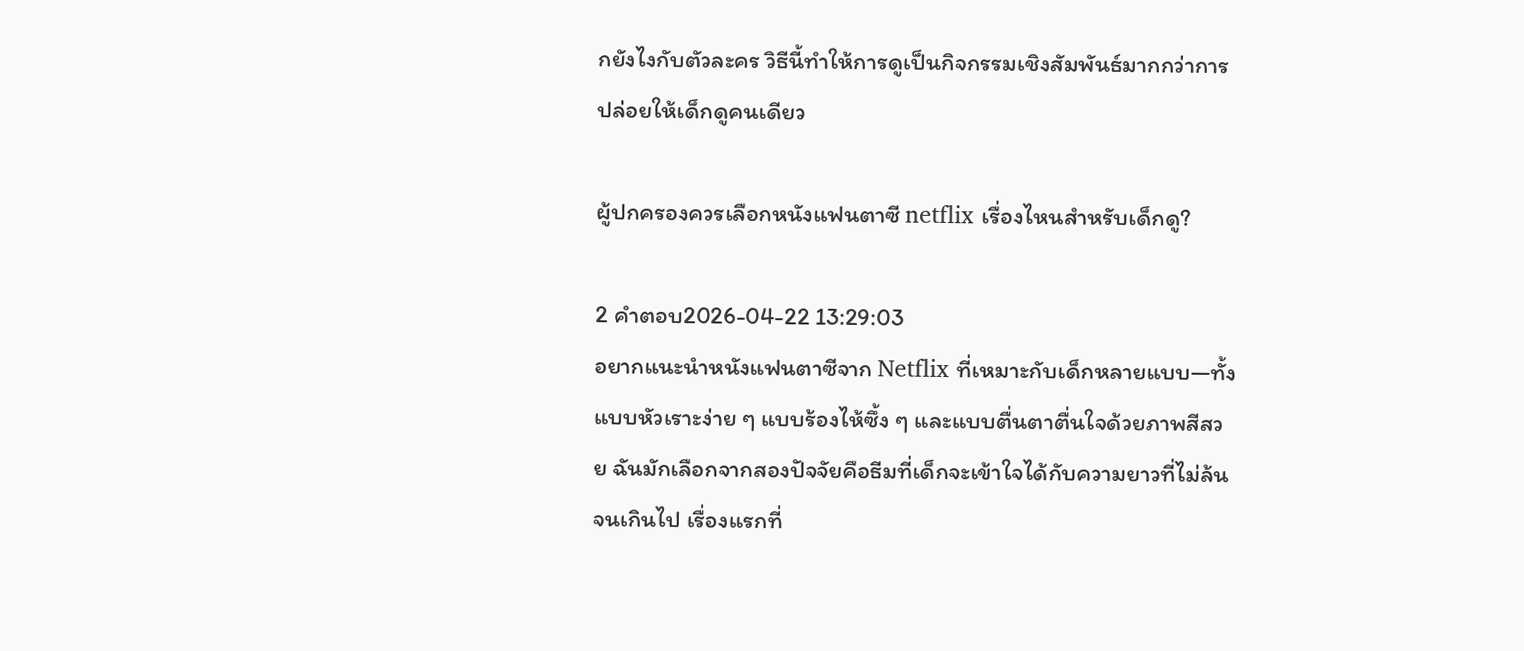กยังไงกับตัวละคร วิธีนี้ทำให้การดูเป็นกิจกรรมเชิงสัมพันธ์มากกว่าการปล่อยให้เด็กดูคนเดียว

ผู้ปกครองควรเลือกหนังแฟนตาซี netflix เรื่องไหนสำหรับเด็กดู?

2 คำตอบ2026-04-22 13:29:03
อยากแนะนำหนังแฟนตาซีจาก Netflix ที่เหมาะกับเด็กหลายแบบ—ทั้งแบบหัวเราะง่าย ๆ แบบร้องไห้ซึ้ง ๆ และแบบตื่นตาตื่นใจด้วยภาพสีสวย ฉันมักเลือกจากสองปัจจัยคือธีมที่เด็กจะเข้าใจได้กับความยาวที่ไม่ล้นจนเกินไป เรื่องแรกที่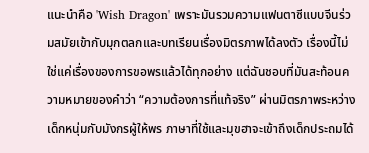แนะนำคือ 'Wish Dragon' เพราะมันรวมความแฟนตาซีแบบจีนร่วมสมัยเข้ากับมุกตลกและบทเรียนเรื่องมิตรภาพได้ลงตัว เรื่องนี้ไม่ใช่แค่เรื่องของการขอพรแล้วได้ทุกอย่าง แต่ฉันชอบที่มันสะท้อนความหมายของคำว่า “ความต้องการที่แท้จริง” ผ่านมิตรภาพระหว่างเด็กหนุ่มกับมังกรผู้ให้พร ภาษาที่ใช้และมุขฮาจะเข้าถึงเด็กประถมได้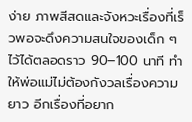ง่าย ภาพสีสดและจังหวะเรื่องที่เร็วพอจะดึงความสนใจของเด็ก ๆ ไว้ได้ตลอดราว 90–100 นาที ทำให้พ่อแม่ไม่ต้องกังวลเรื่องความยาว อีกเรื่องที่อยาก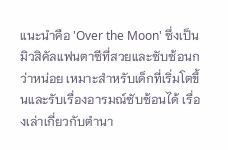แนะนำคือ 'Over the Moon' ซึ่งเป็นมิวสิคัลแฟนตาซีที่สวยและซับซ้อนกว่าหน่อย เหมาะสำหรับเด็กที่เริ่มโตขึ้นและรับเรื่องอารมณ์ซับซ้อนได้ เรื่องเล่าเกี่ยวกับตำนา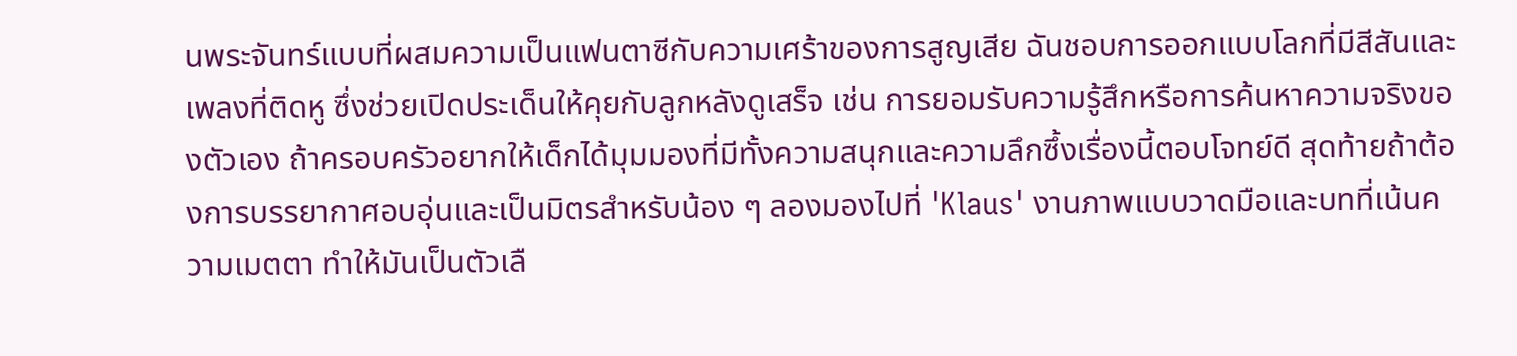นพระจันทร์แบบที่ผสมความเป็นแฟนตาซีกับความเศร้าของการสูญเสีย ฉันชอบการออกแบบโลกที่มีสีสันและเพลงที่ติดหู ซึ่งช่วยเปิดประเด็นให้คุยกับลูกหลังดูเสร็จ เช่น การยอมรับความรู้สึกหรือการค้นหาความจริงของตัวเอง ถ้าครอบครัวอยากให้เด็กได้มุมมองที่มีทั้งความสนุกและความลึกซึ้งเรื่องนี้ตอบโจทย์ดี สุดท้ายถ้าต้องการบรรยากาศอบอุ่นและเป็นมิตรสำหรับน้อง ๆ ลองมองไปที่ 'Klaus' งานภาพแบบวาดมือและบทที่เน้นความเมตตา ทำให้มันเป็นตัวเลื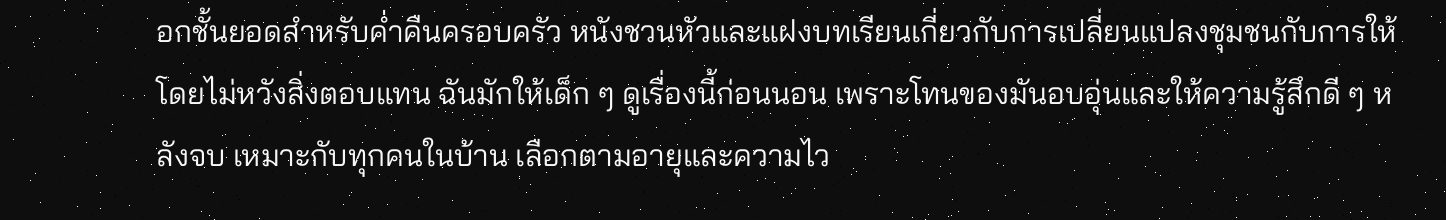อกชั้นยอดสำหรับค่ำคืนครอบครัว หนังชวนหัวและแฝงบทเรียนเกี่ยวกับการเปลี่ยนแปลงชุมชนกับการให้โดยไม่หวังสิ่งตอบแทน ฉันมักให้เด็ก ๆ ดูเรื่องนี้ก่อนนอน เพราะโทนของมันอบอุ่นและให้ความรู้สึกดี ๆ หลังจบ เหมาะกับทุกคนในบ้าน เลือกตามอายุและความไว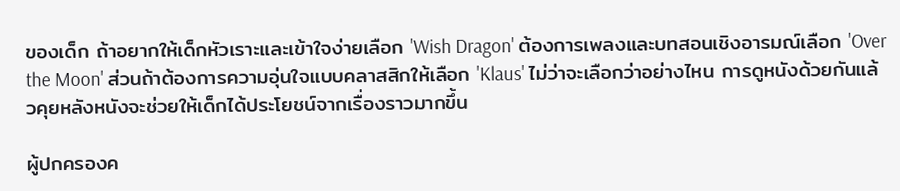ของเด็ก ถ้าอยากให้เด็กหัวเราะและเข้าใจง่ายเลือก 'Wish Dragon' ต้องการเพลงและบทสอนเชิงอารมณ์เลือก 'Over the Moon' ส่วนถ้าต้องการความอุ่นใจแบบคลาสสิกให้เลือก 'Klaus' ไม่ว่าจะเลือกว่าอย่างไหน การดูหนังด้วยกันแล้วคุยหลังหนังจะช่วยให้เด็กได้ประโยชน์จากเรื่องราวมากขึ้น

ผู้ปกครองค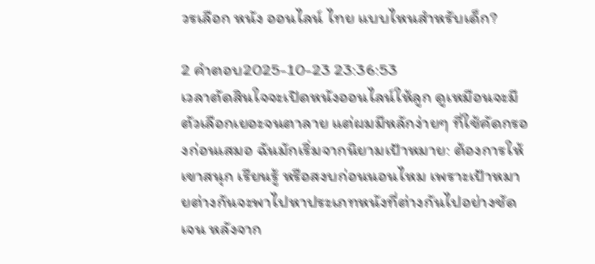วรเลือก หนัง ออนไลน์ ไทย แบบไหนสำหรับเด็ก?

2 คำตอบ2025-10-23 23:36:53
เวลาตัดสินใจจะเปิดหนังออนไลน์ให้ลูก ดูเหมือนจะมีตัวเลือกเยอะจนตาลาย แต่ผมมีหลักง่ายๆ ที่ใช้คัดกรองก่อนเสมอ ฉันมักเริ่มจากนิยามเป้าหมาย: ต้องการให้เขาสนุก เรียนรู้ หรือสงบก่อนนอนไหม เพราะเป้าหมายต่างกันจะพาไปหาประเภทหนังที่ต่างกันไปอย่างชัดเจน หลังจาก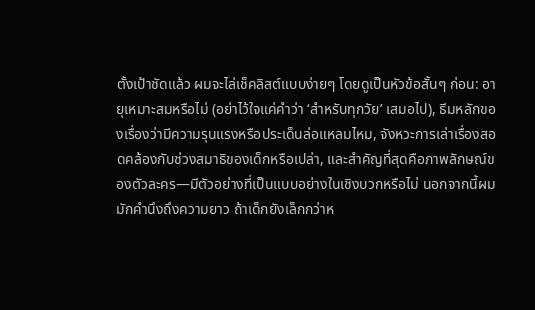ตั้งเป้าชัดแล้ว ผมจะไล่เช็คลิสต์แบบง่ายๆ โดยดูเป็นหัวข้อสั้นๆ ก่อน: อายุเหมาะสมหรือไม่ (อย่าไว้ใจแค่คำว่า ‘สำหรับทุกวัย’ เสมอไป), ธีมหลักของเรื่องว่ามีความรุนแรงหรือประเด็นล่อแหลมไหม, จังหวะการเล่าเรื่องสอดคล้องกับช่วงสมาธิของเด็กหรือเปล่า, และสำคัญที่สุดคือภาพลักษณ์ของตัวละคร—มีตัวอย่างที่เป็นแบบอย่างในเชิงบวกหรือไม่ นอกจากนี้ผมมักคำนึงถึงความยาว ถ้าเด็กยังเล็กกว่าห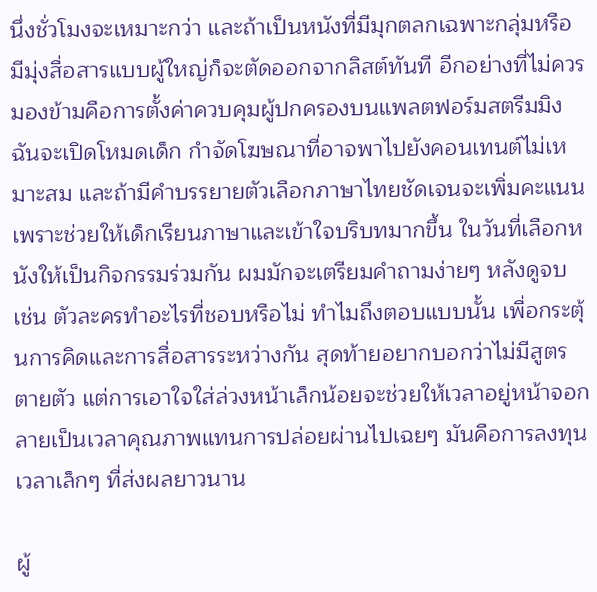นึ่งชั่วโมงจะเหมาะกว่า และถ้าเป็นหนังที่มีมุกตลกเฉพาะกลุ่มหรือมีมุ่งสื่อสารแบบผู้ใหญ่ก็จะตัดออกจากลิสต์ทันที อีกอย่างที่ไม่ควรมองข้ามคือการตั้งค่าควบคุมผู้ปกครองบนแพลตฟอร์มสตรีมมิง ฉันจะเปิดโหมดเด็ก กำจัดโฆษณาที่อาจพาไปยังคอนเทนต์ไม่เหมาะสม และถ้ามีคำบรรยายตัวเลือกภาษาไทยชัดเจนจะเพิ่มคะแนน เพราะช่วยให้เด็กเรียนภาษาและเข้าใจบริบทมากขึ้น ในวันที่เลือกหนังให้เป็นกิจกรรมร่วมกัน ผมมักจะเตรียมคำถามง่ายๆ หลังดูจบ เช่น ตัวละครทำอะไรที่ชอบหรือไม่ ทำไมถึงตอบแบบนั้น เพื่อกระตุ้นการคิดและการสื่อสารระหว่างกัน สุดท้ายอยากบอกว่าไม่มีสูตรตายตัว แต่การเอาใจใส่ล่วงหน้าเล็กน้อยจะช่วยให้เวลาอยู่หน้าจอกลายเป็นเวลาคุณภาพแทนการปล่อยผ่านไปเฉยๆ มันคือการลงทุนเวลาเล็กๆ ที่ส่งผลยาวนาน

ผู้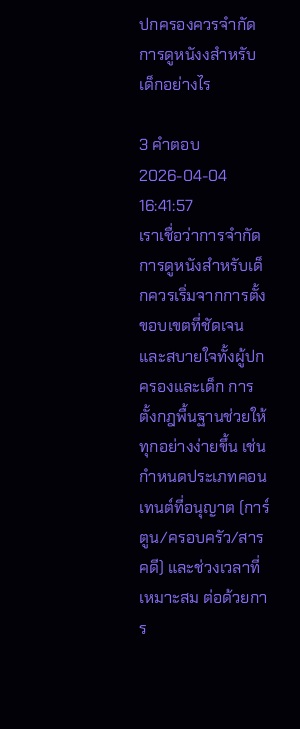ปกครองควรจำกัดการดูหนังงสำหรับเด็กอย่างไร

3 คำตอบ2026-04-04 16:41:57
เราเชื่อว่าการจำกัดการดูหนังสำหรับเด็กควรเริ่มจากการตั้งขอบเขตที่ชัดเจนและสบายใจทั้งผู้ปกครองและเด็ก การตั้งกฎพื้นฐานช่วยให้ทุกอย่างง่ายขึ้น เช่น กำหนดประเภทคอนเทนต์ที่อนุญาต (การ์ตูน/ครอบครัว/สารคดี) และช่วงเวลาที่เหมาะสม ต่อด้วยการ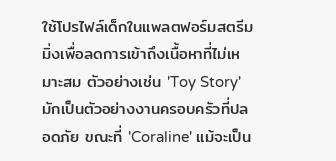ใช้โปรไฟล์เด็กในแพลตฟอร์มสตรีมมิ่งเพื่อลดการเข้าถึงเนื้อหาที่ไม่เหมาะสม ตัวอย่างเช่น 'Toy Story' มักเป็นตัวอย่างงานครอบครัวที่ปลอดภัย ขณะที่ 'Coraline' แม้จะเป็น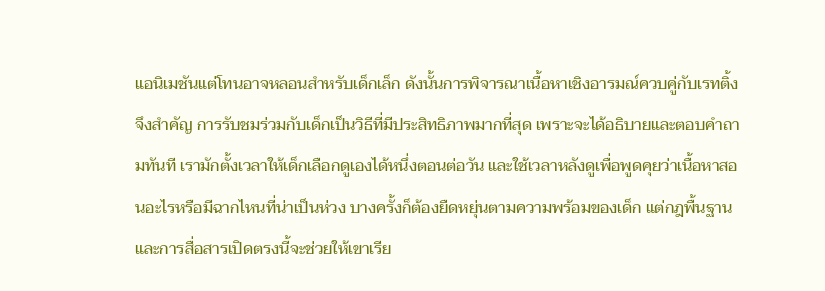แอนิเมชันแต่โทนอาจหลอนสำหรับเด็กเล็ก ดังนั้นการพิจารณาเนื้อหาเชิงอารมณ์ควบคู่กับเรทติ้งจึงสำคัญ การรับชมร่วมกับเด็กเป็นวิธีที่มีประสิทธิภาพมากที่สุด เพราะจะได้อธิบายและตอบคำถามทันที เรามักตั้งเวลาให้เด็กเลือกดูเองได้หนึ่งตอนต่อวัน และใช้เวลาหลังดูเพื่อพูดคุยว่าเนื้อหาสอนอะไรหรือมีฉากไหนที่น่าเป็นห่วง บางครั้งก็ต้องยืดหยุ่นตามความพร้อมของเด็ก แต่กฎพื้นฐานและการสื่อสารเปิดตรงนี้จะช่วยให้เขาเรีย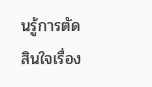นรู้การตัดสินใจเรื่อง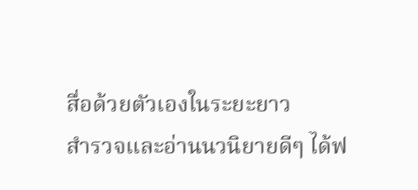สื่อด้วยตัวเองในระยะยาว
สำรวจและอ่านนวนิยายดีๆ ได้ฟ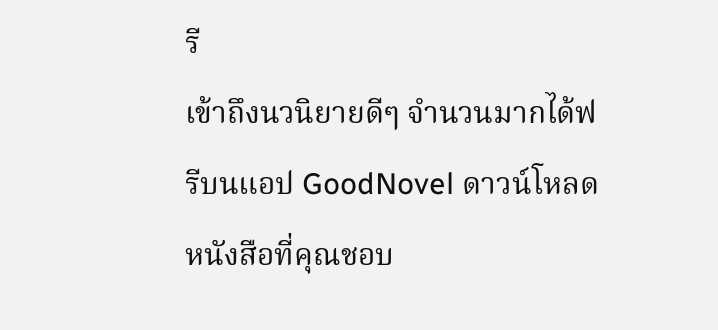รี
เข้าถึงนวนิยายดีๆ จำนวนมากได้ฟรีบนแอป GoodNovel ดาวน์โหลดหนังสือที่คุณชอบ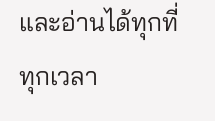และอ่านได้ทุกที่ทุกเวลา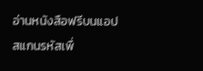อ่านหนังสือฟรีบนแอป
สแกนรหัสเพื่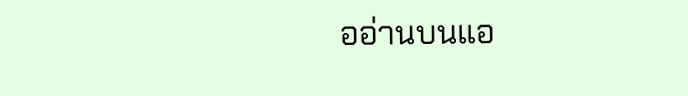ออ่านบนแอ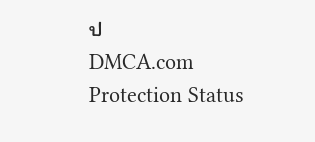ป
DMCA.com Protection Status